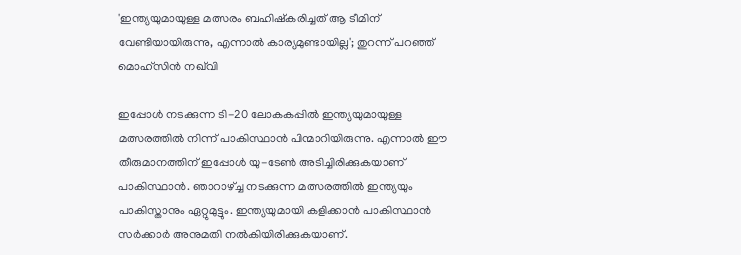'ഇന്ത്യയുമായുള്ള മത്സരം ബഹിഷ്കരിച്ചത് ആ ടീമിന് വേണ്ടിയായിരുന്നു, എന്നാൽ കാര്യമുണ്ടായില്ല'; തുറന്ന് പറഞ്ഞ് മൊഹ്‌സിന്‍ നഖ്‌വി

ഇപ്പോൾ നടക്കുന്ന ടി-20 ലോകകപ്പിൽ ഇന്ത്യയുമായുള്ള മത്സരത്തിൽ നിന്ന് പാകിസ്ഥാൻ പിന്മാറിയിരുന്നു. എന്നാൽ ഈ തീരുമാനത്തിന് ഇപ്പോൾ യു-ടേൺ അടിച്ചിരിക്കുകയാണ് പാകിസ്ഥാൻ. ഞാറാഴ്ച്ച നടക്കുന്ന മത്സരത്തിൽ ഇന്ത്യയും പാകിസ്താനും ഏറ്റുമുട്ടും. ഇന്ത്യയുമായി കളിക്കാൻ പാകിസ്ഥാൻ സർക്കാർ അനുമതി നൽകിയിരിക്കുകയാണ്.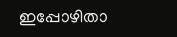ഇപ്പോഴിതാ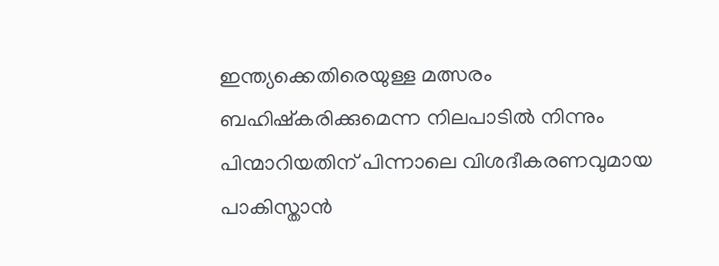ഇന്ത്യക്കെതിരെയുള്ള മത്സരം ബഹിഷ്‌കരിക്കുമെന്ന നിലപാടില്‍ നിന്നും പിന്മാറിയതിന് പിന്നാലെ വിശദീകരണവുമായ പാകിസ്താന്‍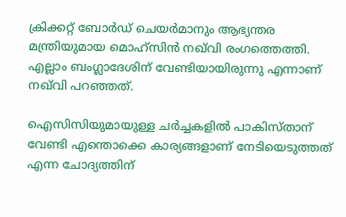ക്രിക്കറ്റ് ബോര്‍ഡ് ചെയര്‍മാനും ആഭ്യന്തര മന്ത്രിയുമായ മൊഹ്‌സിന്‍ നഖ്‌വി രംഗത്തെത്തി. എല്ലാം ബംഗ്ലാദേശിന് വേണ്ടിയായിരുന്നു എന്നാണ് നഖ്‌വി പറഞ്ഞത്.

ഐസിസിയുമായുള്ള ചര്‍ച്ചകളില്‍ പാകിസ്താന് വേണ്ടി എന്തൊക്കെ കാര്യങ്ങളാണ് നേടിയെടുത്തത് എന്ന ചോദ്യത്തിന്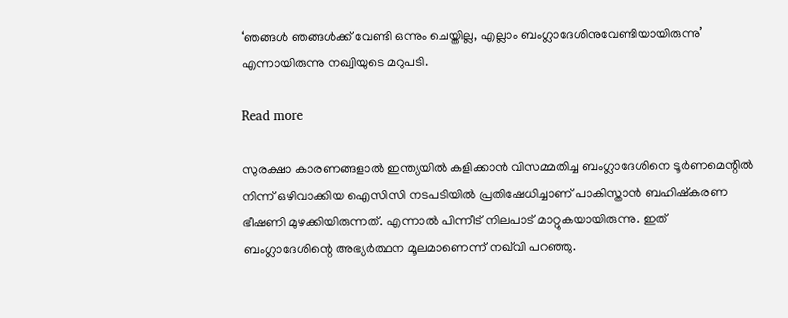‘ഞങ്ങള്‍ ഞങ്ങള്‍ക്ക് വേണ്ടി ഒന്നും ചെയ്തില്ല, എല്ലാം ബംഗ്ലാദേശിനുവേണ്ടിയായിരുന്നു’ എന്നായിരുന്നു നഖ്വിയുടെ മറുപടി.

Read more

സുരക്ഷാ കാരണങ്ങളാല്‍ ഇന്ത്യയില്‍ കളിക്കാന്‍ വിസമ്മതിച്ച ബംഗ്ലാദേശിനെ ടൂര്‍ണമെന്റില്‍ നിന്ന് ഒഴിവാക്കിയ ഐസിസി നടപടിയില്‍ പ്രതിഷേധിച്ചാണ് പാകിസ്താന്‍ ബഹിഷ്‌കരണ ഭീഷണി മുഴക്കിയിരുന്നത്. എന്നാല്‍ പിന്നീട് നിലപാട് മാറ്റുകയായിരുന്നു. ഇത് ബംഗ്ലാദേശിന്റെ അഭ്യര്‍ത്ഥന മൂലമാണെന്ന് നഖ്‌വി പറഞ്ഞു.